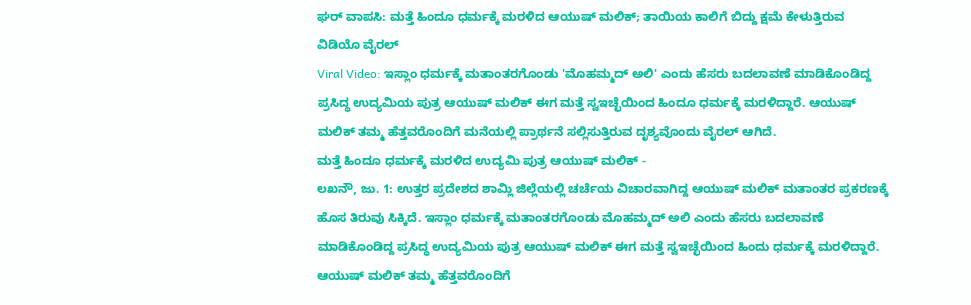ಘರ್ ವಾಪಸಿ: ಮತ್ತೆ ಹಿಂದೂ ಧರ್ಮಕ್ಕೆ ಮರಳಿದ ಆಯುಷ್ ಮಲಿಕ್; ತಾಯಿಯ ಕಾಲಿಗೆ ಬಿದ್ದು ಕ್ಷಮೆ ಕೇಳುತ್ತಿರುವ ವಿಡಿಯೊ ವೈರಲ್
Viral Video: ಇಸ್ಲಾಂ ಧರ್ಮಕ್ಕೆ ಮತಾಂತರಗೊಂಡು 'ಮೊಹಮ್ಮದ್ ಅಲಿ' ಎಂದು ಹೆಸರು ಬದಲಾವಣೆ ಮಾಡಿಕೊಂಡಿದ್ದ ಪ್ರಸಿದ್ಧ ಉದ್ಯಮಿಯ ಪುತ್ರ ಆಯುಷ್ ಮಲಿಕ್ ಈಗ ಮತ್ತೆ ಸ್ವಇಚ್ಛೆಯಿಂದ ಹಿಂದೂ ಧರ್ಮಕ್ಕೆ ಮರಳಿದ್ದಾರೆ. ಆಯುಷ್ ಮಲಿಕ್ ತಮ್ಮ ಹೆತ್ತವರೊಂದಿಗೆ ಮನೆಯಲ್ಲಿ ಪ್ರಾರ್ಥನೆ ಸಲ್ಲಿಸುತ್ತಿರುವ ದೃಶ್ಯವೊಂದು ವೈರಲ್ ಆಗಿದೆ.
ಮತ್ತೆ ಹಿಂದೂ ಧರ್ಮಕ್ಕೆ ಮರಳಿದ ಉದ್ಯಮಿ ಪುತ್ರ ಆಯುಷ್ ಮಲಿಕ್ -
ಲಖನೌ, ಜು. 1: ಉತ್ತರ ಪ್ರದೇಶದ ಶಾಮ್ಲಿ ಜಿಲ್ಲೆಯಲ್ಲಿ ಚರ್ಚೆಯ ವಿಚಾರವಾಗಿದ್ದ ಆಯುಷ್ ಮಲಿಕ್ ಮತಾಂತರ ಪ್ರಕರಣಕ್ಕೆ ಹೊಸ ತಿರುವು ಸಿಕ್ಕಿದೆ. ಇಸ್ಲಾಂ ಧರ್ಮಕ್ಕೆ ಮತಾಂತರಗೊಂಡು ಮೊಹಮ್ಮದ್ ಅಲಿ ಎಂದು ಹೆಸರು ಬದಲಾವಣೆ ಮಾಡಿಕೊಂಡಿದ್ದ ಪ್ರಸಿದ್ಧ ಉದ್ಯಮಿಯ ಪುತ್ರ ಆಯುಷ್ ಮಲಿಕ್ ಈಗ ಮತ್ತೆ ಸ್ವಇಚ್ಛೆಯಿಂದ ಹಿಂದು ಧರ್ಮಕ್ಕೆ ಮರಳಿದ್ದಾರೆ. ಆಯುಷ್ ಮಲಿಕ್ ತಮ್ಮ ಹೆತ್ತವರೊಂದಿಗೆ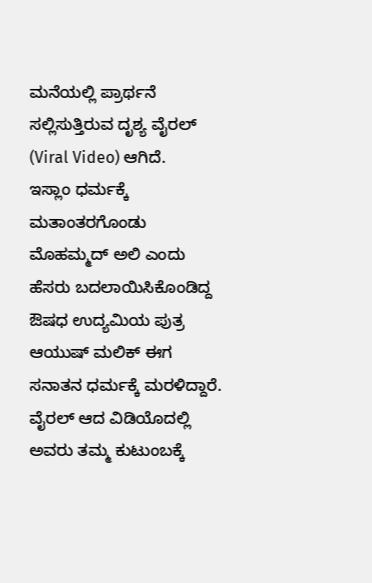ಮನೆಯಲ್ಲಿ ಪ್ರಾರ್ಥನೆ ಸಲ್ಲಿಸುತ್ತಿರುವ ದೃಶ್ಯ ವೈರಲ್ (Viral Video) ಆಗಿದೆ.
ಇಸ್ಲಾಂ ಧರ್ಮಕ್ಕೆ ಮತಾಂತರಗೊಂಡು ಮೊಹಮ್ಮದ್ ಅಲಿ ಎಂದು ಹೆಸರು ಬದಲಾಯಿಸಿಕೊಂಡಿದ್ದ ಔಷಧ ಉದ್ಯಮಿಯ ಪುತ್ರ ಆಯುಷ್ ಮಲಿಕ್ ಈಗ ಸನಾತನ ಧರ್ಮಕ್ಕೆ ಮರಳಿದ್ದಾರೆ. ವೈರಲ್ ಆದ ವಿಡಿಯೊದಲ್ಲಿ ಅವರು ತಮ್ಮ ಕುಟುಂಬಕ್ಕೆ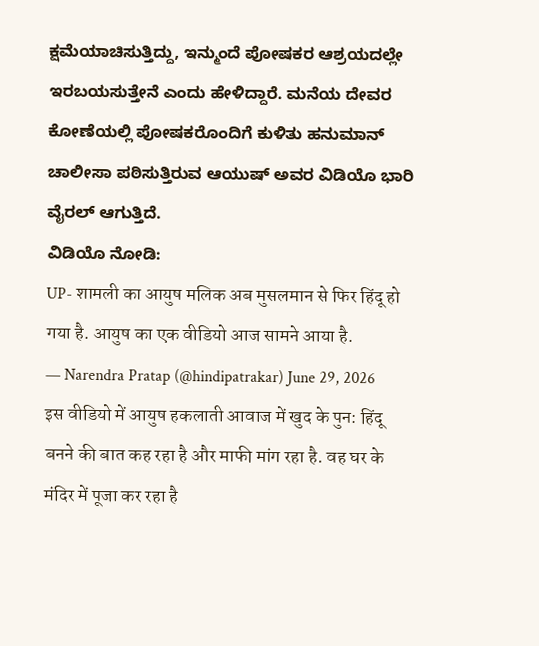ಕ್ಷಮೆಯಾಚಿಸುತ್ತಿದ್ದು, ಇನ್ಮುಂದೆ ಪೋಷಕರ ಆಶ್ರಯದಲ್ಲೇ ಇರಬಯಸುತ್ತೇನೆ ಎಂದು ಹೇಳಿದ್ದಾರೆ. ಮನೆಯ ದೇವರ ಕೋಣೆಯಲ್ಲಿ ಪೋಷಕರೊಂದಿಗೆ ಕುಳಿತು ಹನುಮಾನ್ ಚಾಲೀಸಾ ಪಠಿಸುತ್ತಿರುವ ಆಯುಷ್ ಅವರ ವಿಡಿಯೊ ಭಾರಿ ವೈರಲ್ ಆಗುತ್ತಿದೆ.
ವಿಡಿಯೊ ನೋಡಿ:
UP- शामली का आयुष मलिक अब मुसलमान से फिर हिंदू हो गया है. आयुष का एक वीडियो आज सामने आया है.
— Narendra Pratap (@hindipatrakar) June 29, 2026
इस वीडियो में आयुष हकलाती आवाज में खुद के पुन: हिंदू बनने की बात कह रहा है और माफी मांग रहा है. वह घर के मंदिर में पूजा कर रहा है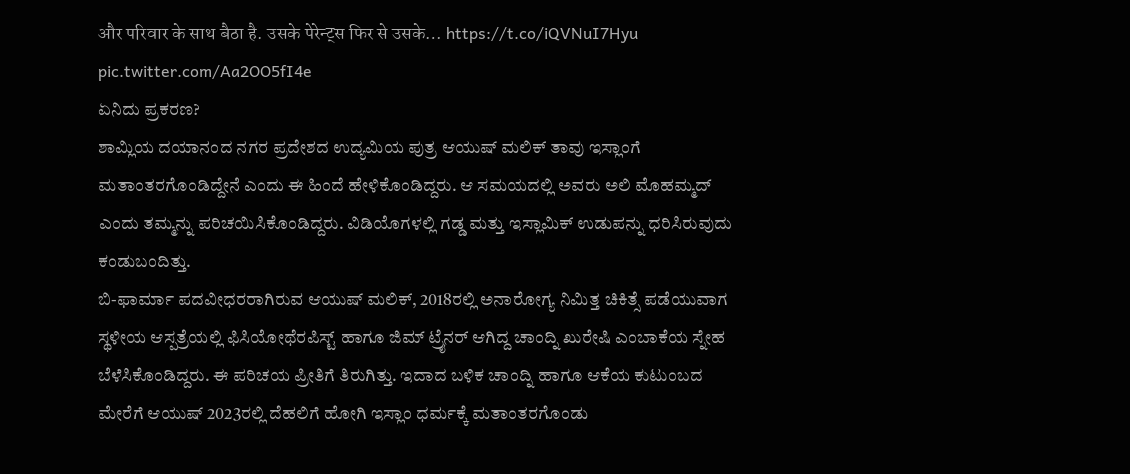और परिवार के साथ बैठा है. उसके पेरेन्ट्स फिर से उसके… https://t.co/iQVNuI7Hyu pic.twitter.com/Aa2OO5fI4e
ಏನಿದು ಪ್ರಕರಣ?
ಶಾಮ್ಲಿಯ ದಯಾನಂದ ನಗರ ಪ್ರದೇಶದ ಉದ್ಯಮಿಯ ಪುತ್ರ ಆಯುಷ್ ಮಲಿಕ್ ತಾವು ಇಸ್ಲಾಂಗೆ ಮತಾಂತರಗೊಂಡಿದ್ದೇನೆ ಎಂದು ಈ ಹಿಂದೆ ಹೇಳಿಕೊಂಡಿದ್ದರು. ಆ ಸಮಯದಲ್ಲಿ ಅವರು ಅಲಿ ಮೊಹಮ್ಮದ್ ಎಂದು ತಮ್ಮನ್ನು ಪರಿಚಯಿಸಿಕೊಂಡಿದ್ದರು. ವಿಡಿಯೊಗಳಲ್ಲಿ ಗಡ್ಡ ಮತ್ತು ಇಸ್ಲಾಮಿಕ್ ಉಡುಪನ್ನು ಧರಿಸಿರುವುದು ಕಂಡುಬಂದಿತ್ತು.
ಬಿ-ಫಾರ್ಮಾ ಪದವೀಧರರಾಗಿರುವ ಆಯುಷ್ ಮಲಿಕ್, 2018ರಲ್ಲಿ ಅನಾರೋಗ್ಯ ನಿಮಿತ್ತ ಚಿಕಿತ್ಸೆ ಪಡೆಯುವಾಗ ಸ್ಥಳೀಯ ಆಸ್ಪತ್ರೆಯಲ್ಲಿ ಫಿಸಿಯೋಥೆರಪಿಸ್ಟ್ ಹಾಗೂ ಜಿಮ್ ಟ್ರೈನರ್ ಆಗಿದ್ದ ಚಾಂದ್ನಿ ಖುರೇಷಿ ಎಂಬಾಕೆಯ ಸ್ನೇಹ ಬೆಳೆಸಿಕೊಂಡಿದ್ದರು. ಈ ಪರಿಚಯ ಪ್ರೀತಿಗೆ ತಿರುಗಿತ್ತು. ಇದಾದ ಬಳಿಕ ಚಾಂದ್ನಿ ಹಾಗೂ ಆಕೆಯ ಕುಟುಂಬದ ಮೇರೆಗೆ ಆಯುಷ್ 2023ರಲ್ಲಿ ದೆಹಲಿಗೆ ಹೋಗಿ ಇಸ್ಲಾಂ ಧರ್ಮಕ್ಕೆ ಮತಾಂತರಗೊಂಡು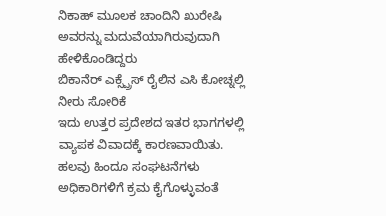ನಿಕಾಹ್ ಮೂಲಕ ಚಾಂದಿನಿ ಖುರೇಷಿ ಅವರನ್ನು ಮದುವೆಯಾಗಿರುವುದಾಗಿ ಹೇಳಿಕೊಂಡಿದ್ದರು
ಬಿಕಾನೆರ್ ಎಕ್ಸ್ಪ್ರೆಸ್ ರೈಲಿನ ಎಸಿ ಕೋಚ್ನಲ್ಲಿ ನೀರು ಸೋರಿಕೆ
ಇದು ಉತ್ತರ ಪ್ರದೇಶದ ಇತರ ಭಾಗಗಳಲ್ಲಿ ವ್ಯಾಪಕ ವಿವಾದಕ್ಕೆ ಕಾರಣವಾಯಿತು. ಹಲವು ಹಿಂದೂ ಸಂಘಟನೆಗಳು ಅಧಿಕಾರಿಗಳಿಗೆ ಕ್ರಮ ಕೈಗೊಳ್ಳುವಂತೆ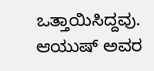ಒತ್ತಾಯಿಸಿದ್ದವು. ಆಯುಷ್ ಅವರ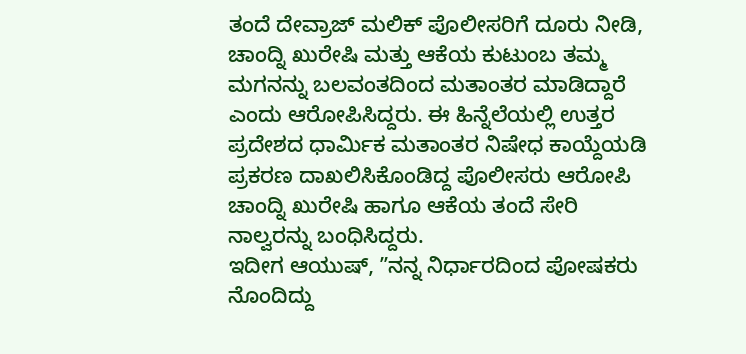ತಂದೆ ದೇವ್ರಾಜ್ ಮಲಿಕ್ ಪೊಲೀಸರಿಗೆ ದೂರು ನೀಡಿ, ಚಾಂದ್ನಿ ಖುರೇಷಿ ಮತ್ತು ಆಕೆಯ ಕುಟುಂಬ ತಮ್ಮ ಮಗನನ್ನು ಬಲವಂತದಿಂದ ಮತಾಂತರ ಮಾಡಿದ್ದಾರೆ ಎಂದು ಆರೋಪಿಸಿದ್ದರು. ಈ ಹಿನ್ನೆಲೆಯಲ್ಲಿ ಉತ್ತರ ಪ್ರದೇಶದ ಧಾರ್ಮಿಕ ಮತಾಂತರ ನಿಷೇಧ ಕಾಯ್ದೆಯಡಿ ಪ್ರಕರಣ ದಾಖಲಿಸಿಕೊಂಡಿದ್ದ ಪೊಲೀಸರು ಆರೋಪಿ ಚಾಂದ್ನಿ ಖುರೇಷಿ ಹಾಗೂ ಆಕೆಯ ತಂದೆ ಸೇರಿ ನಾಲ್ವರನ್ನು ಬಂಧಿಸಿದ್ದರು.
ಇದೀಗ ಆಯುಷ್, ʼʼನನ್ನ ನಿರ್ಧಾರದಿಂದ ಪೋಷಕರು ನೊಂದಿದ್ದು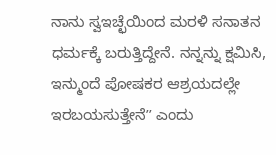ನಾನು ಸ್ವಇಚ್ಛೆಯಿಂದ ಮರಳಿ ಸನಾತನ ಧರ್ಮಕ್ಕೆ ಬರುತ್ತಿದ್ದೇನೆ. ನನ್ನನ್ನು ಕ್ಷಮಿಸಿ, ಇನ್ಮುಂದೆ ಪೋಷಕರ ಆಶ್ರಯದಲ್ಲೇ ಇರಬಯಸುತ್ತೇನೆʼʼ ಎಂದು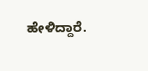ಹೇಳಿದ್ದಾರೆ.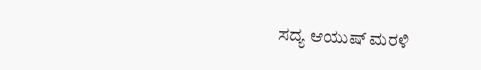ಸದ್ಯ ಆಯುಷ್ ಮರಳಿ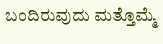ಬಂದಿರುವುದು ಮತ್ತೊಮ್ಮೆ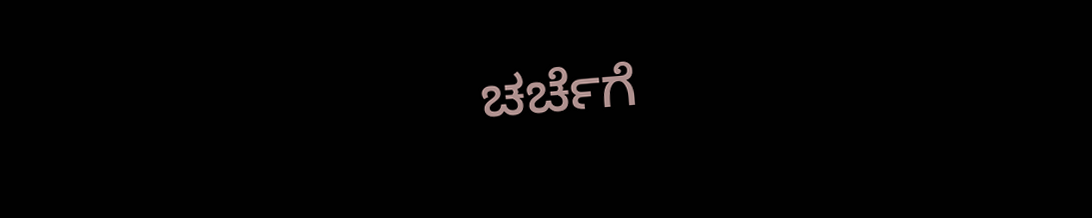ಚರ್ಚೆಗೆ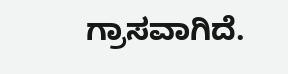ಗ್ರಾಸವಾಗಿದೆ.